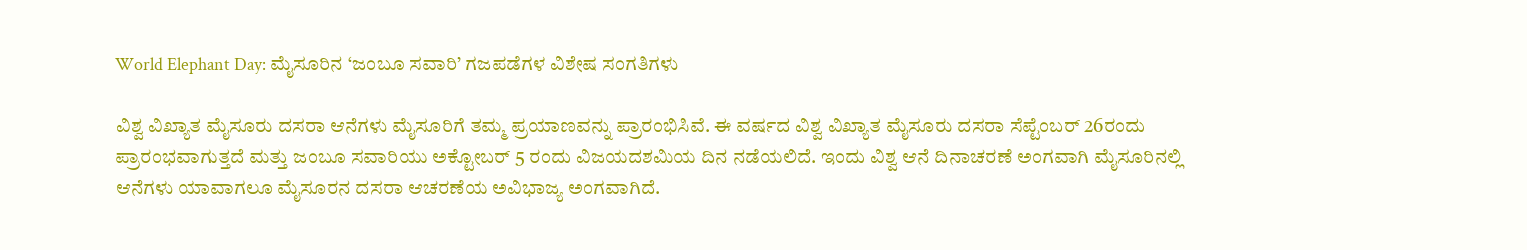World Elephant Day: ಮೈಸೂರಿನ ‘ಜಂಬೂ ಸವಾರಿ’ ಗಜಪಡೆಗಳ ವಿಶೇಷ ಸಂಗತಿಗಳು

ವಿಶ್ವ ವಿಖ್ಯಾತ ಮೈಸೂರು ದಸರಾ ಆನೆಗಳು ಮೈಸೂರಿಗೆ ತಮ್ಮ ಪ್ರಯಾಣವನ್ನು ಪ್ರಾರಂಭಿಸಿವೆ. ಈ ವರ್ಷದ ವಿಶ್ವ ವಿಖ್ಯಾತ ಮೈಸೂರು ದಸರಾ ಸೆಪ್ಟೆಂಬರ್ 26ರಂದು ಪ್ರಾರಂಭವಾಗುತ್ತದೆ ಮತ್ತು ಜಂಬೂ ಸವಾರಿಯು ಅಕ್ಟೋಬರ್ 5 ರಂದು ವಿಜಯದಶಮಿಯ ದಿನ ನಡೆಯಲಿದೆ. ಇಂದು ವಿಶ್ವ ಆನೆ ದಿನಾಚರಣೆ ಅಂಗವಾಗಿ ಮೈಸೂರಿನಲ್ಲಿ ಆನೆಗಳು ಯಾವಾಗಲೂ ಮೈಸೂರನ ದಸರಾ ಆಚರಣೆಯ ಅವಿಭಾಜ್ಯ ಅಂಗವಾಗಿದೆ.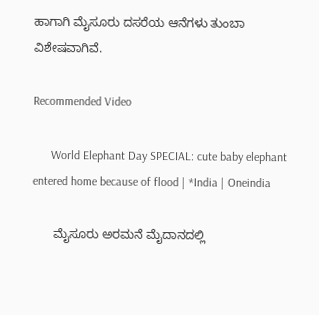ಹಾಗಾಗಿ ಮೈಸೂರು ದಸರೆಯ ಆನೆಗಳು ತುಂಬಾ ವಿಶೇಷವಾಗಿವೆ.

Recommended Video

      World Elephant Day SPECIAL: cute baby elephant entered home because of flood | *India | Oneindia

      ಮೈಸೂರು ಅರಮನೆ ಮೈದಾನದಲ್ಲಿ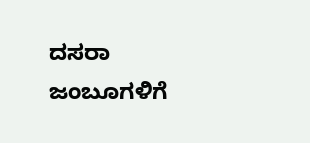ದಸರಾ ಜಂಬೂಗಳಿಗೆ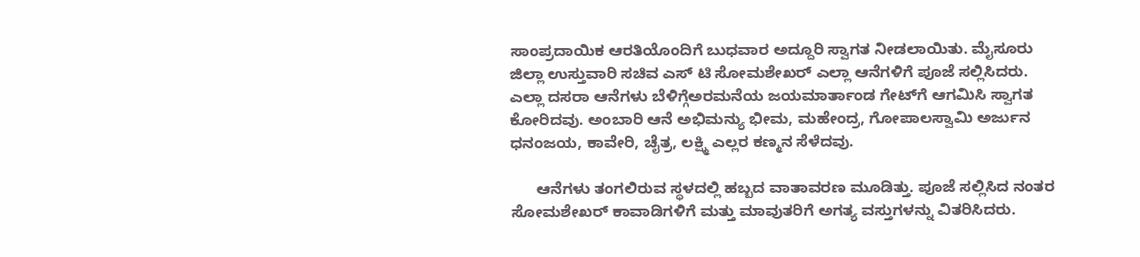ಸಾಂಪ್ರದಾಯಿಕ ಆರತಿಯೊಂದಿಗೆ ಬುಧವಾರ ಅದ್ದೂರಿ ಸ್ವಾಗತ ನೀಡಲಾಯಿತು. ಮೈಸೂರು ಜಿಲ್ಲಾ ಉಸ್ತುವಾರಿ ಸಚಿವ ಎಸ್ ಟಿ ಸೋಮಶೇಖರ್ ಎಲ್ಲಾ ಆನೆಗಳಿಗೆ ಪೂಜೆ ಸಲ್ಲಿಸಿದರು. ಎಲ್ಲಾ ದಸರಾ ಆನೆಗಳು ಬೆಳಿಗ್ಗೆಅರಮನೆಯ ಜಯಮಾರ್ತಾಂಡ ಗೇಟ್‌ಗೆ ಆಗಮಿಸಿ ಸ್ವಾಗತ ಕೋರಿದವು. ಅಂಬಾರಿ ಆನೆ ಅಭಿಮನ್ಯು ಭೀಮ, ಮಹೇಂದ್ರ, ಗೋಪಾಲಸ್ವಾಮಿ ಅರ್ಜುನ ಧನಂಜಯ, ಕಾವೇರಿ, ಚೈತ್ರ, ಲಕ್ಷ್ಮಿ ಎಲ್ಲರ ಕಣ್ಮನ ಸೆಳೆದವು.

      ಆನೆಗಳು ತಂಗಲಿರುವ ಸ್ಥಳದಲ್ಲಿ ಹಬ್ಬದ ವಾತಾವರಣ ಮೂಡಿತ್ತು. ಪೂಜೆ ಸಲ್ಲಿಸಿದ ನಂತರ ಸೋಮಶೇಖರ್ ಕಾವಾಡಿಗಳಿಗೆ ಮತ್ತು ಮಾವುತರಿಗೆ ಅಗತ್ಯ ವಸ್ತುಗಳನ್ನು ವಿತರಿಸಿದರು.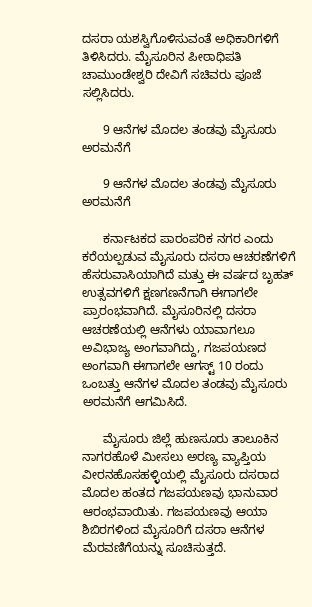ದಸರಾ ಯಶಸ್ವಿಗೊಳಿಸುವಂತೆ ಅಧಿಕಾರಿಗಳಿಗೆ ತಿಳಿಸಿದರು. ಮೈಸೂರಿನ ಪೀಠಾಧಿಪತಿ ಚಾಮುಂಡೇಶ್ವರಿ ದೇವಿಗೆ ಸಚಿವರು ಪೂಜೆ ಸಲ್ಲಿಸಿದರು.

      9 ಆನೆಗಳ ಮೊದಲ ತಂಡವು ಮೈಸೂರು ಅರಮನೆಗೆ

      9 ಆನೆಗಳ ಮೊದಲ ತಂಡವು ಮೈಸೂರು ಅರಮನೆಗೆ

      ಕರ್ನಾಟಕದ ಪಾರಂಪರಿಕ ನಗರ ಎಂದು ಕರೆಯಲ್ಪಡುವ ಮೈಸೂರು ದಸರಾ ಆಚರಣೆಗಳಿಗೆ ಹೆಸರುವಾಸಿಯಾಗಿದೆ ಮತ್ತು ಈ ವರ್ಷದ ಬೃಹತ್ ಉತ್ಸವಗಳಿಗೆ ಕ್ಷಣಗಣನೆಗಾಗಿ ಈಗಾಗಲೇ ಪ್ರಾರಂಭವಾಗಿದೆ. ಮೈಸೂರಿನಲ್ಲಿ ದಸರಾ ಆಚರಣೆಯಲ್ಲಿ ಆನೆಗಳು ಯಾವಾಗಲೂ ಅವಿಭಾಜ್ಯ ಅಂಗವಾಗಿದ್ದು, ಗಜಪಯಣದ ಅಂಗವಾಗಿ ಈಗಾಗಲೇ ಆಗಸ್ಟ್ 10 ರಂದು ಒಂಬತ್ತು ಆನೆಗಳ ಮೊದಲ ತಂಡವು ಮೈಸೂರು ಅರಮನೆಗೆ ಆಗಮಿಸಿದೆ.

      ಮೈಸೂರು ಜಿಲ್ಲೆ ಹುಣಸೂರು ತಾಲೂಕಿನ ನಾಗರಹೊಳೆ ಮೀಸಲು ಅರಣ್ಯ ವ್ಯಾಪ್ತಿಯ ವೀರನಹೊಸಹಳ್ಳಿಯಲ್ಲಿ ಮೈಸೂರು ದಸರಾದ ಮೊದಲ ಹಂತದ ಗಜಪಯಣವು ಭಾನುವಾರ ಆರಂಭವಾಯಿತು. ಗಜಪಯಣವು ಆಯಾ ಶಿಬಿರಗಳಿಂದ ಮೈಸೂರಿಗೆ ದಸರಾ ಆನೆಗಳ ಮೆರವಣಿಗೆಯನ್ನು ಸೂಚಿಸುತ್ತದೆ.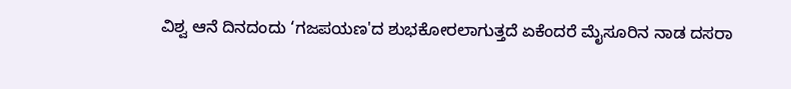ವಿಶ್ವ ಆನೆ ದಿನದಂದು ‘ಗಜಪಯಣ'ದ ಶುಭಕೋರಲಾಗುತ್ತದೆ ಏಕೆಂದರೆ ಮೈಸೂರಿನ ನಾಡ ದಸರಾ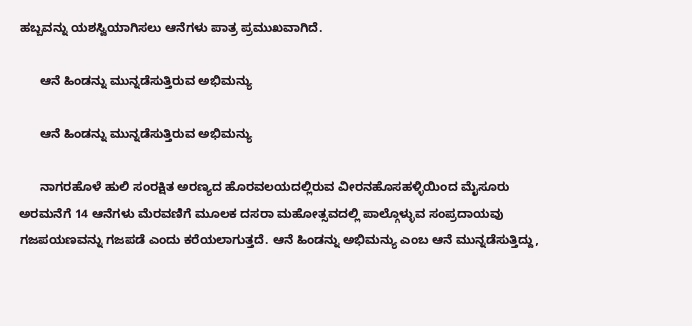ಹಬ್ಬವನ್ನು ಯಶಸ್ವಿಯಾಗಿಸಲು ಆನೆಗಳು ಪಾತ್ರ ಪ್ರಮುಖವಾಗಿದೆ.

      ಆನೆ ಹಿಂಡನ್ನು ಮುನ್ನಡೆಸುತ್ತಿರುವ ಅಭಿಮನ್ಯು

      ಆನೆ ಹಿಂಡನ್ನು ಮುನ್ನಡೆಸುತ್ತಿರುವ ಅಭಿಮನ್ಯು

      ನಾಗರಹೊಳೆ ಹುಲಿ ಸಂರಕ್ಷಿತ ಅರಣ್ಯದ ಹೊರವಲಯದಲ್ಲಿರುವ ವೀರನಹೊಸಹಳ್ಳಿಯಿಂದ ಮೈಸೂರು ಅರಮನೆಗೆ 14 ಆನೆಗಳು ಮೆರವಣಿಗೆ ಮೂಲಕ ದಸರಾ ಮಹೋತ್ಸವದಲ್ಲಿ ಪಾಲ್ಗೊಳ್ಳುವ ಸಂಪ್ರದಾಯವು ಗಜಪಯಣವನ್ನು ಗಜಪಡೆ ಎಂದು ಕರೆಯಲಾಗುತ್ತದೆ. ಆನೆ ಹಿಂಡನ್ನು ಅಭಿಮನ್ಯು ಎಂಬ ಆನೆ ಮುನ್ನಡೆಸುತ್ತಿದ್ದು,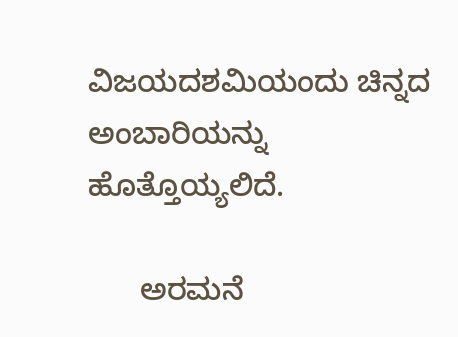ವಿಜಯದಶಮಿಯಂದು ಚಿನ್ನದ ಅಂಬಾರಿಯನ್ನು ಹೊತ್ತೊಯ್ಯಲಿದೆ.

      ಅರಮನೆ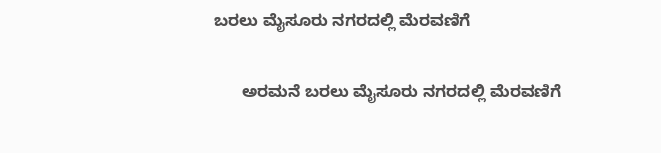ಬರಲು ಮೈಸೂರು ನಗರದಲ್ಲಿ ಮೆರವಣಿಗೆ

      ಅರಮನೆ ಬರಲು ಮೈಸೂರು ನಗರದಲ್ಲಿ ಮೆರವಣಿಗೆ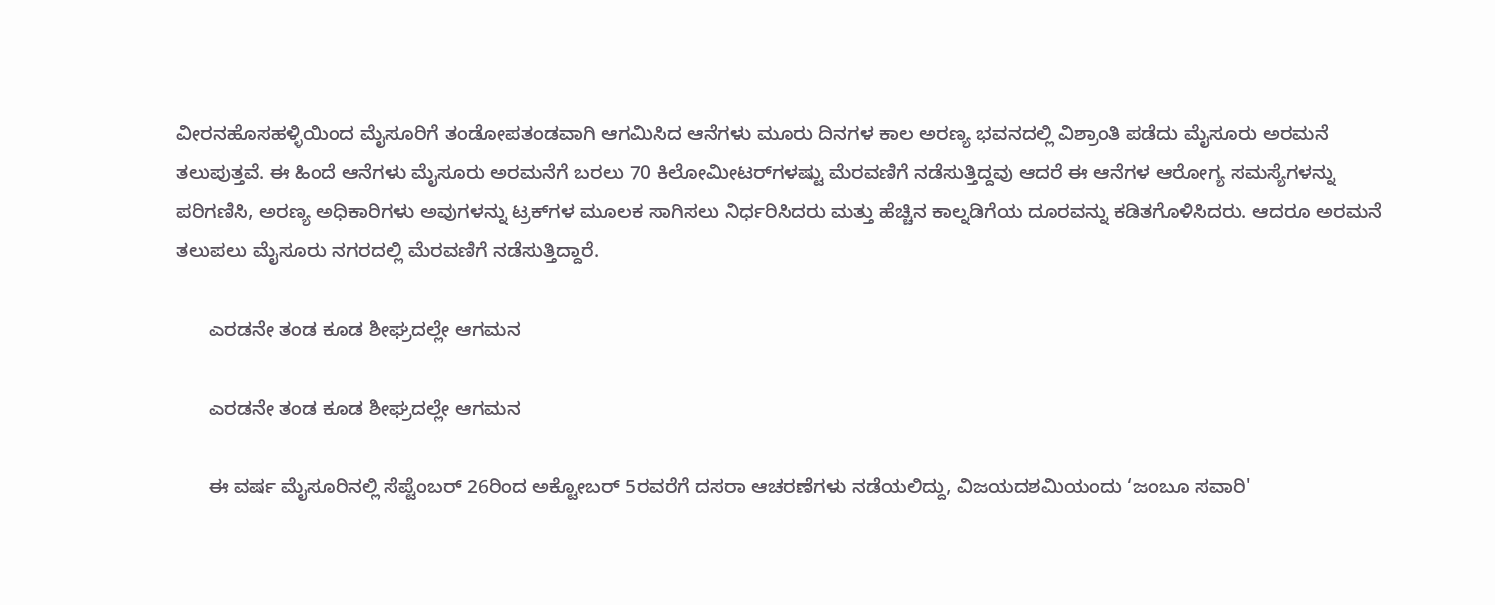ವೀರನಹೊಸಹಳ್ಳಿಯಿಂದ ಮೈಸೂರಿಗೆ ತಂಡೋಪತಂಡವಾಗಿ ಆಗಮಿಸಿದ ಆನೆಗಳು ಮೂರು ದಿನಗಳ ಕಾಲ ಅರಣ್ಯ ಭವನದಲ್ಲಿ ವಿಶ್ರಾಂತಿ ಪಡೆದು ಮೈಸೂರು ಅರಮನೆ ತಲುಪುತ್ತವೆ. ಈ ಹಿಂದೆ ಆನೆಗಳು ಮೈಸೂರು ಅರಮನೆಗೆ ಬರಲು 70 ಕಿಲೋಮೀಟರ್‌ಗಳಷ್ಟು ಮೆರವಣಿಗೆ ನಡೆಸುತ್ತಿದ್ದವು ಆದರೆ ಈ ಆನೆಗಳ ಆರೋಗ್ಯ ಸಮಸ್ಯೆಗಳನ್ನು ಪರಿಗಣಿಸಿ, ಅರಣ್ಯ ಅಧಿಕಾರಿಗಳು ಅವುಗಳನ್ನು ಟ್ರಕ್‌ಗಳ ಮೂಲಕ ಸಾಗಿಸಲು ನಿರ್ಧರಿಸಿದರು ಮತ್ತು ಹೆಚ್ಚಿನ ಕಾಲ್ನಡಿಗೆಯ ದೂರವನ್ನು ಕಡಿತಗೊಳಿಸಿದರು. ಆದರೂ ಅರಮನೆ ತಲುಪಲು ಮೈಸೂರು ನಗರದಲ್ಲಿ ಮೆರವಣಿಗೆ ನಡೆಸುತ್ತಿದ್ದಾರೆ.

      ಎರಡನೇ ತಂಡ ಕೂಡ ಶೀಘ್ರದಲ್ಲೇ ಆಗಮನ

      ಎರಡನೇ ತಂಡ ಕೂಡ ಶೀಘ್ರದಲ್ಲೇ ಆಗಮನ

      ಈ ವರ್ಷ ಮೈಸೂರಿನಲ್ಲಿ ಸೆಪ್ಟೆಂಬರ್ 26ರಿಂದ ಅಕ್ಟೋಬರ್ 5ರವರೆಗೆ ದಸರಾ ಆಚರಣೆಗಳು ನಡೆಯಲಿದ್ದು, ವಿಜಯದಶಮಿಯಂದು ‘ಜಂಬೂ ಸವಾರಿ'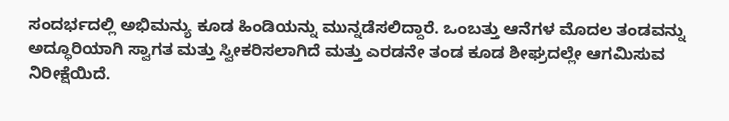ಸಂದರ್ಭದಲ್ಲಿ ಅಭಿಮನ್ಯು ಕೂಡ ಹಿಂಡಿಯನ್ನು ಮುನ್ನಡೆಸಲಿದ್ದಾರೆ. ಒಂಬತ್ತು ಆನೆಗಳ ಮೊದಲ ತಂಡವನ್ನು ಅದ್ಧೂರಿಯಾಗಿ ಸ್ವಾಗತ ಮತ್ತು ಸ್ವೀಕರಿಸಲಾಗಿದೆ ಮತ್ತು ಎರಡನೇ ತಂಡ ಕೂಡ ಶೀಘ್ರದಲ್ಲೇ ಆಗಮಿಸುವ ನಿರೀಕ್ಷೆಯಿದೆ.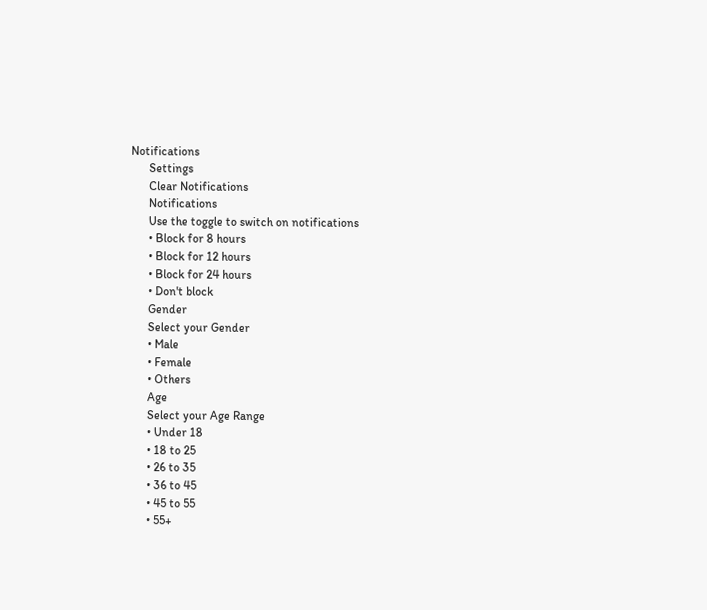Notifications
      Settings
      Clear Notifications
      Notifications
      Use the toggle to switch on notifications
      • Block for 8 hours
      • Block for 12 hours
      • Block for 24 hours
      • Don't block
      Gender
      Select your Gender
      • Male
      • Female
      • Others
      Age
      Select your Age Range
      • Under 18
      • 18 to 25
      • 26 to 35
      • 36 to 45
      • 45 to 55
      • 55+